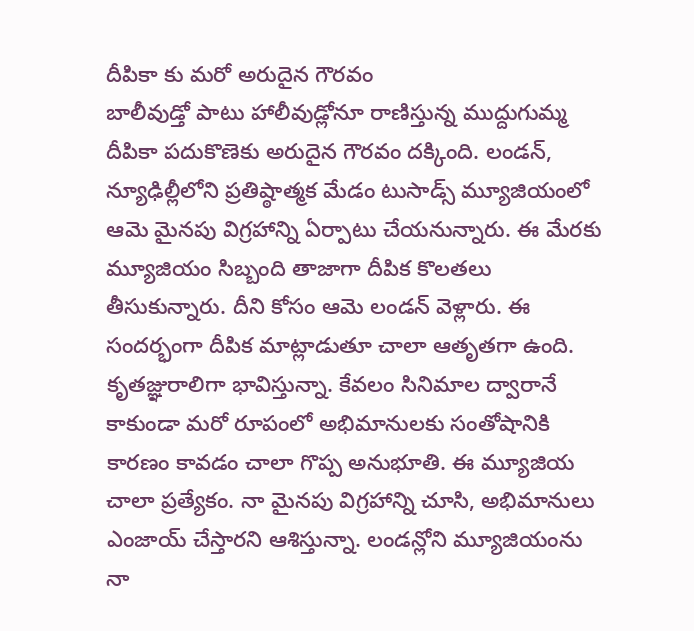దీపికా కు మరో అరుదైన గౌరవం
బాలీవుడ్తో పాటు హాలీవుడ్లోనూ రాణిస్తున్న ముద్దుగుమ్మ దీపికా పదుకొణెకు అరుదైన గౌరవం దక్కింది. లండన్, న్యూఢిల్లీలోని ప్రతిష్ఠాత్మక మేడం టుసాడ్స్ మ్యూజియంలో ఆమె మైనపు విగ్రహాన్ని ఏర్పాటు చేయనున్నారు. ఈ మేరకు మ్యూజియం సిబ్బంది తాజాగా దీపిక కొలతలు తీసుకున్నారు. దీని కోసం ఆమె లండన్ వెళ్లారు. ఈ సందర్భంగా దీపిక మాట్లాడుతూ చాలా ఆతృతగా ఉంది. కృతజ్ఞురాలిగా భావిస్తున్నా. కేవలం సినిమాల ద్వారానే కాకుండా మరో రూపంలో అభిమానులకు సంతోషానికి కారణం కావడం చాలా గొప్ప అనుభూతి. ఈ మ్యూజియ చాలా ప్రత్యేకం. నా మైనపు విగ్రహాన్ని చూసి, అభిమానులు ఎంజాయ్ చేస్తారని ఆశిస్తున్నా. లండన్లోని మ్యూజియంను నా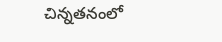చిన్నతనంలో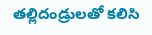తల్లిదండ్రులతో కలిసి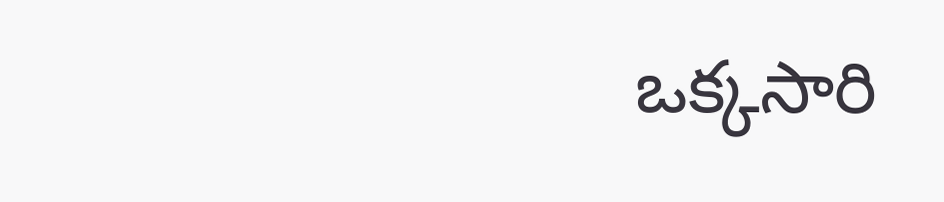ఒక్కసారి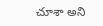చూశా అని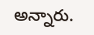అన్నారు.